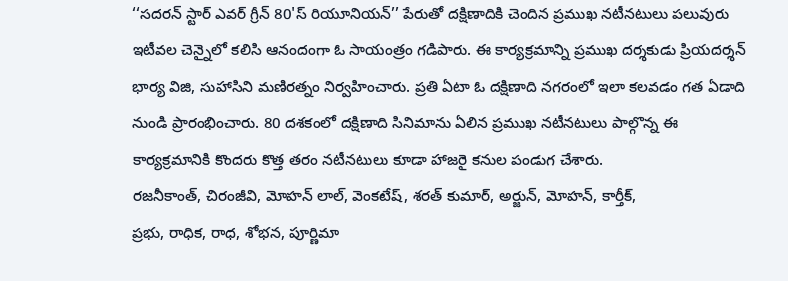‘‘సదరన్ స్టార్ ఎవర్ గ్రీన్ 80'స్ రియూనియన్’’ పేరుతో దక్షిణాదికి చెందిన ప్రముఖ నటీనటులు పలువురు
ఇటీవల చెన్నైలో కలిసి ఆనందంగా ఓ సాయంత్రం గడిపారు. ఈ కార్యక్రమాన్ని ప్రముఖ దర్శకుడు ప్రియదర్శన్
భార్య విజి, సుహాసిని మణిరత్నం నిర్వహించారు. ప్రతి ఏటా ఓ దక్షిణాది నగరంలో ఇలా కలవడం గత ఏడాది
నుండి ప్రారంభించారు. 80 దశకంలో దక్షిణాది సినిమాను ఏలిన ప్రముఖ నటీనటులు పాల్గొన్న ఈ
కార్యక్రమానికి కొందరు కొత్త తరం నటీనటులు కూడా హాజరై కనుల పండుగ చేశారు.
రజనీకాంత్, చిరంజీవి, మోహన్ లాల్, వెంకటేష్, శరత్ కుమార్, అర్జున్, మోహన్, కార్తీక్,
ప్రభు, రాధిక, రాధ, శోభన, పూర్ణిమా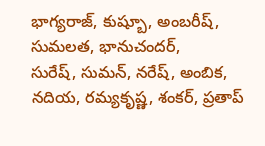భాగ్యరాజ్, కుష్బూ, అంబరీష్, సుమలత, భానుచందర్,
సురేష్, సుమన్, నరేష్, అంబిక, నదియ, రమ్యకృష్ణ, శంకర్, ప్రతాప్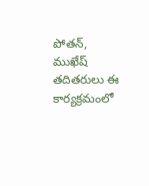పోతన్, ముఖేష్
తదితరులు ఈ కార్యక్రమంలో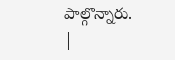పాల్గొన్నారు.
|